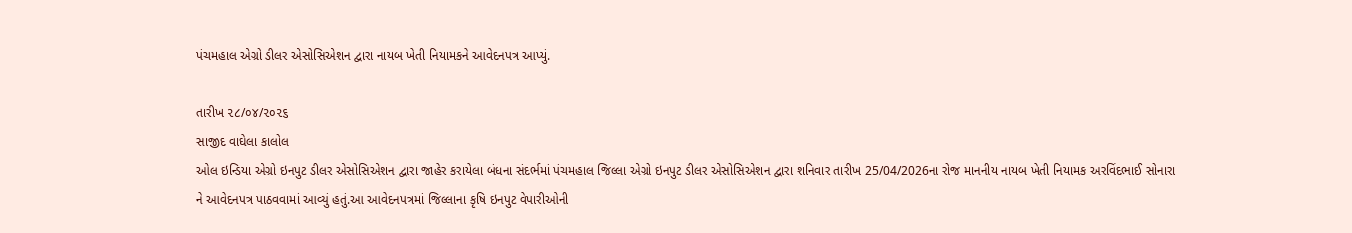પંચમહાલ એગ્રો ડીલર એસોસિએશન દ્વારા નાયબ ખેતી નિયામકને આવેદનપત્ર આપ્યું.

તારીખ ૨૮/૦૪/૨૦૨૬
સાજીદ વાઘેલા કાલોલ
ઓલ ઇન્ડિયા એગ્રો ઇનપુટ ડીલર એસોસિએશન દ્વારા જાહેર કરાયેલા બંધના સંદર્ભમાં પંચમહાલ જિલ્લા એગ્રો ઇનપુટ ડીલર એસોસિએશન દ્વારા શનિવાર તારીખ 25/04/2026ના રોજ માનનીય નાયબ ખેતી નિયામક અરવિંદભાઈ સોનારા ને આવેદનપત્ર પાઠવવામાં આવ્યું હતું.આ આવેદનપત્રમાં જિલ્લાના કૃષિ ઇનપુટ વેપારીઓની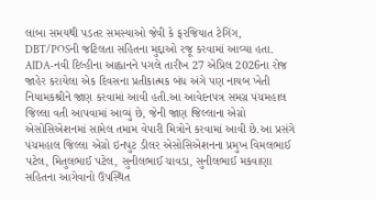લાંબા સમયથી પડતર સમસ્યાઓ જેવી કે ફરજિયાત ટેગિંગ, DBT/POSની જટિલતા સહિતના મુદ્દાઓ રજૂ કરવામાં આવ્યા હતા. AIDA-નવી દિલ્હીના આહ્વાનને પગલે તારીખ 27 એપ્રિલ 2026ના રોજ જાહેર કરાયેલા એક દિવસના પ્રતીકાત્મક બંધ અંગે પણ નાયબ ખેતી નિયામકશ્રીને જાણ કરવામાં આવી હતી.આ આવેદનપત્ર સમગ્ર પંચમહાલ જિલ્લા વતી આપવામાં આવ્યું છે, જેની જાણ જિલ્લાના એગ્રો એસોસિએશનમાં સામેલ તમામ વેપારી મિત્રોને કરવામાં આવી છે.આ પ્રસંગે પંચમહાલ જિલ્લા એગ્રો ઇનપુટ ડીલર એસોસિએશનના પ્રમુખ વિમલભાઈ પટેલ, મિતુલભાઈ પટેલ, સુનીલભાઈ ચાવડા, સુનીલભાઈ મકવાણા સહિતના આગેવાનો ઉપસ્થિત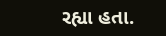રહ્યા હતા.